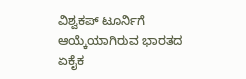ವಿಶ್ವಕಪ್ ಟೂರ್ನಿಗೆ ಆಯ್ಕೆಯಾಗಿರುವ ಭಾರತದ ಏಕೈಕ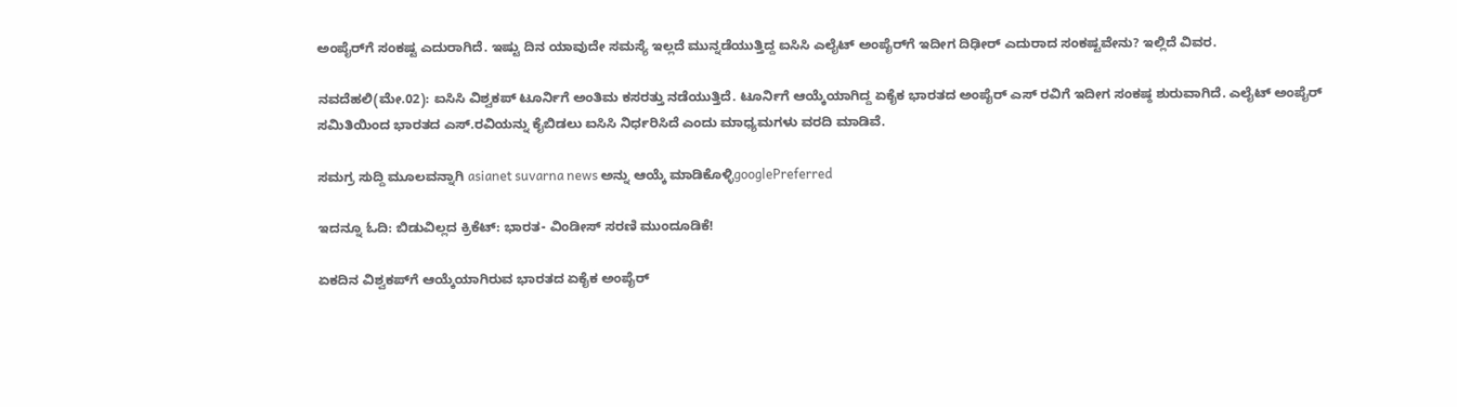ಅಂಪೈರ್‌ಗೆ ಸಂಕಷ್ಟ ಎದುರಾಗಿದೆ. ಇಷ್ಟು ದಿನ ಯಾವುದೇ ಸಮಸ್ಯೆ ಇಲ್ಲದೆ ಮುನ್ನಡೆಯುತ್ತಿದ್ದ ಐಸಿಸಿ ಎಲೈಟ್ ಅಂಪೈರ್‌ಗೆ ಇದೀಗ ದಿಢೀರ್ ಎದುರಾದ ಸಂಕಷ್ಟವೇನು? ಇಲ್ಲಿದೆ ವಿವರ.

ನವದೆಹಲಿ(ಮೇ.02): ಐಸಿಸಿ ವಿಶ್ವಕಪ್ ಟೂರ್ನಿಗೆ ಅಂತಿಮ ಕಸರತ್ತು ನಡೆಯುತ್ತಿದೆ. ಟೂರ್ನಿಗೆ ಆಯ್ಕೆಯಾಗಿದ್ದ ಏಕೈಕ ಭಾರತದ ಅಂಪೈರ್ ಎಸ್ ರವಿಗೆ ಇದೀಗ ಸಂಕಷ್ಠ ಶುರುವಾಗಿದೆ. ಎಲೈಟ್‌ ಅಂಪೈರ್‌ ಸಮಿತಿಯಿಂದ ಭಾರತದ ಎಸ್‌.ರವಿಯನ್ನು ಕೈಬಿಡಲು ಐಸಿಸಿ ನಿರ್ಧರಿಸಿದೆ ಎಂದು ಮಾಧ್ಯಮಗಳು ವರದಿ ಮಾಡಿವೆ.

ಸಮಗ್ರ ಸುದ್ದಿ ಮೂಲವನ್ನಾಗಿ asianet suvarna news ಅನ್ನು ಆಯ್ಕೆ ಮಾಡಿಕೊಳ್ಳಿgooglePreferred

ಇದನ್ನೂ ಓದಿ: ಬಿಡುವಿಲ್ಲದ ಕ್ರಿಕೆಟ್: ಭಾರತ- ವಿಂಡೀಸ್ ಸರಣಿ ಮುಂದೂಡಿಕೆ!

ಏಕದಿನ ವಿಶ್ವಕಪ್‌ಗೆ ಆಯ್ಕೆಯಾಗಿರುವ ಭಾರತದ ಏಕೈಕ ಅಂಪೈರ್‌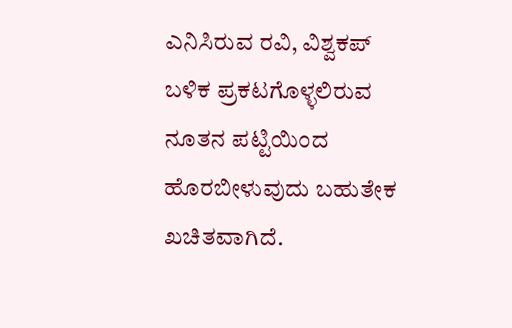ಎನಿಸಿರುವ ರವಿ, ವಿಶ್ವಕಪ್‌ ಬಳಿಕ ಪ್ರಕಟಗೊಳ್ಳಲಿರುವ ನೂತನ ಪಟ್ಟಿಯಿಂದ ಹೊರಬೀಳುವುದು ಬಹುತೇಕ ಖಚಿತವಾಗಿದೆ.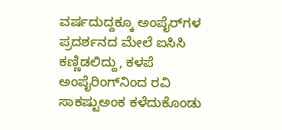ವರ್ಷದುದ್ದಕ್ಕೂ ಅಂಪೈರ್‌ಗಳ ಪ್ರದರ್ಶನದ ಮೇಲೆ ಐಸಿಸಿ ಕಣ್ಣಿಡಲಿದ್ದು, ಕಳಪೆ ಅಂಪೈರಿಂಗ್‌ನಿಂದ ರವಿ ಸಾಕಷ್ಟುಅಂಕ ಕಳೆದುಕೊಂಡು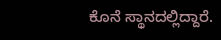ಕೊನೆ ಸ್ಥಾನದಲ್ಲಿದ್ದಾರೆ.